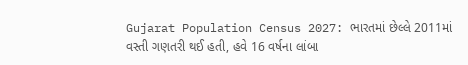Gujarat Population Census 2027: ભારતમાં છેલ્લે 2011માં વસ્તી ગણતરી થઈ હતી, હવે 16 વર્ષના લાંબા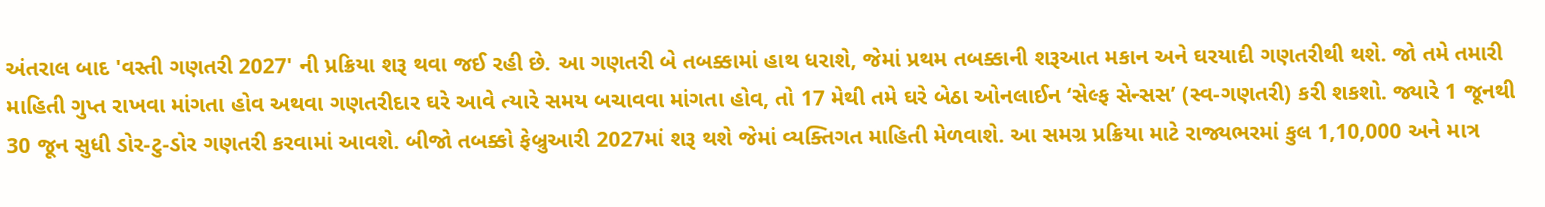અંતરાલ બાદ 'વસ્તી ગણતરી 2027' ની પ્રક્રિયા શરૂ થવા જઈ રહી છે. આ ગણતરી બે તબક્કામાં હાથ ધરાશે, જેમાં પ્રથમ તબક્કાની શરૂઆત મકાન અને ઘરયાદી ગણતરીથી થશે. જો તમે તમારી માહિતી ગુપ્ત રાખવા માંગતા હોવ અથવા ગણતરીદાર ઘરે આવે ત્યારે સમય બચાવવા માંગતા હોવ, તો 17 મેથી તમે ઘરે બેઠા ઓનલાઈન ‘સેલ્ફ સેન્સસ’ (સ્વ-ગણતરી) કરી શકશો. જ્યારે 1 જૂનથી 30 જૂન સુધી ડોર-ટુ-ડોર ગણતરી કરવામાં આવશે. બીજો તબક્કો ફેબ્રુઆરી 2027માં શરૂ થશે જેમાં વ્યક્તિગત માહિતી મેળવાશે. આ સમગ્ર પ્રક્રિયા માટે રાજ્યભરમાં કુલ 1,10,000 અને માત્ર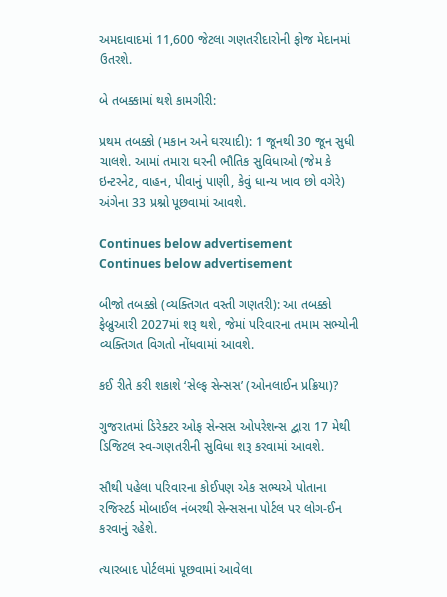અમદાવાદમાં 11,600 જેટલા ગણતરીદારોની ફોજ મેદાનમાં ઉતરશે.

બે તબક્કામાં થશે કામગીરી:

પ્રથમ તબક્કો (મકાન અને ઘરયાદી): 1 જૂનથી 30 જૂન સુધી ચાલશે. આમાં તમારા ઘરની ભૌતિક સુવિધાઓ (જેમ કે ઇન્ટરનેટ, વાહન, પીવાનું પાણી, કેવું ધાન્ય ખાવ છો વગેરે) અંગેના 33 પ્રશ્નો પૂછવામાં આવશે.

Continues below advertisement
Continues below advertisement

બીજો તબક્કો (વ્યક્તિગત વસ્તી ગણતરી): આ તબક્કો ફેબ્રુઆરી 2027માં શરૂ થશે, જેમાં પરિવારના તમામ સભ્યોની વ્યક્તિગત વિગતો નોંધવામાં આવશે.

કઈ રીતે કરી શકાશે ‘સેલ્ફ સેન્સસ’ (ઓનલાઈન પ્રક્રિયા)?

ગુજરાતમાં ડિરેક્ટર ઓફ સેન્સસ ઓપરેશન્સ દ્વારા 17 મેથી ડિજિટલ સ્વ-ગણતરીની સુવિધા શરૂ કરવામાં આવશે.

સૌથી પહેલા પરિવારના કોઈપણ એક સભ્યએ પોતાના રજિસ્ટર્ડ મોબાઈલ નંબરથી સેન્સસના પોર્ટલ પર લોગ-ઈન કરવાનું રહેશે.

ત્યારબાદ પોર્ટલમાં પૂછવામાં આવેલા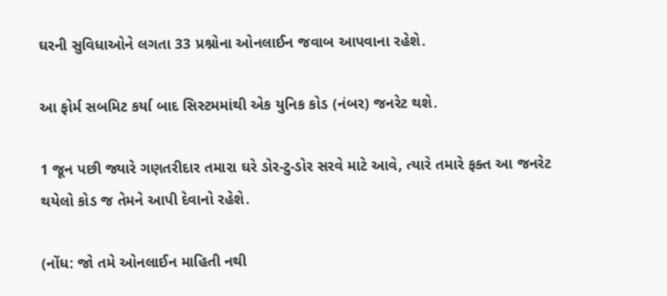ઘરની સુવિધાઓને લગતા 33 પ્રશ્નોના ઓનલાઈન જવાબ આપવાના રહેશે.

આ ફોર્મ સબમિટ કર્યા બાદ સિસ્ટમમાંથી એક યુનિક કોડ (નંબર) જનરેટ થશે.

1 જૂન પછી જ્યારે ગણતરીદાર તમારા ઘરે ડોર-ટુ-ડોર સરવે માટે આવે, ત્યારે તમારે ફક્ત આ જનરેટ થયેલો કોડ જ તેમને આપી દેવાનો રહેશે.

(નોંધ: જો તમે ઓનલાઈન માહિતી નથી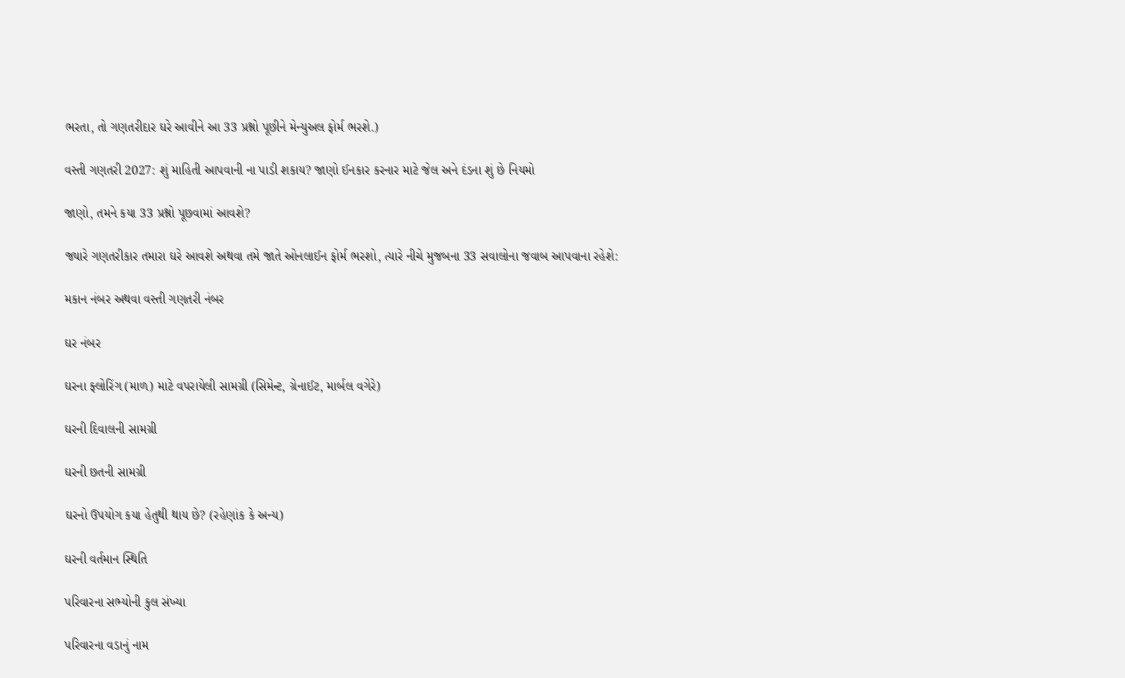ભરતા, તો ગણતરીદાર ઘરે આવીને આ 33 પ્રશ્નો પૂછીને મેન્યુઅલ ફોર્મ ભરશે.)

વસ્તી ગણતરી 2027: શું માહિતી આપવાની ના પાડી શકાય? જાણો ઈનકાર કરનાર માટે જેલ અને દંડના શું છે નિયમો

જાણો, તમને કયા 33 પ્રશ્નો પૂછવામાં આવશે?

જ્યારે ગણતરીકાર તમારા ઘરે આવશે અથવા તમે જાતે ઓનલાઈન ફોર્મ ભરશો, ત્યારે નીચે મુજબના 33 સવાલોના જવાબ આપવાના રહેશે:

મકાન નંબર અથવા વસ્તી ગણતરી નંબર

ઘર નંબર

ઘરના ફ્લોરિંગ (માળ) માટે વપરાયેલી સામગ્રી (સિમેન્ટ, ગ્રેનાઈટ, માર્બલ વગેરે)

ઘરની દિવાલની સામગ્રી

ઘરની છતની સામગ્રી

ઘરનો ઉપયોગ કયા હેતુથી થાય છે? (રહેણાંક કે અન્ય)

ઘરની વર્તમાન સ્થિતિ

પરિવારના સભ્યોની કુલ સંખ્યા

પરિવારના વડાનું નામ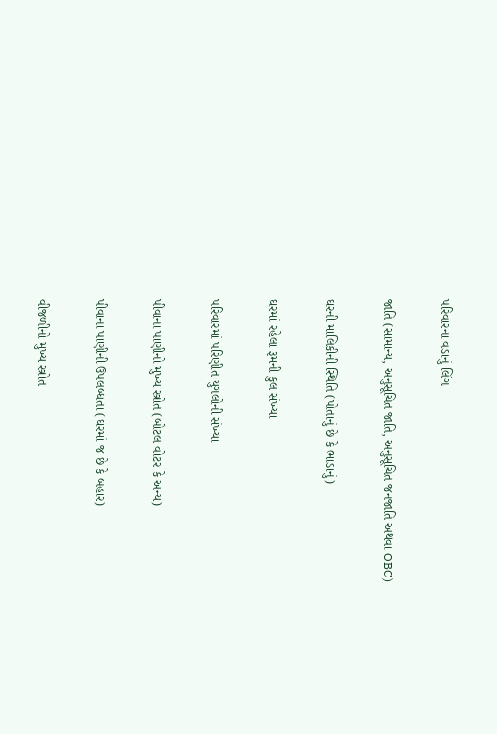પરિવારના વડાનું લિંગ

જાતિ (સામાન્ય, અનુસૂચિત જાતિ, અનુસૂચિત જનજાતિ અથવા OBC)

ઘરની માલિકીની સ્થિતિ (પોતાનું છે કે ભાડાનું)

ઘરમાં રહેલા રૂમની કુલ સંખ્યા

પરિવારમાં પરિણીત યુગલોની સંખ્યા

પીવાના પાણીનો મુખ્ય સ્ત્રોત (બોટલ વોટર કે અન્ય)

પીવાના પાણીની ઉપલબ્ધતા (ઘરમાં જ છે કે બહાર)

વીજળીનો મુખ્ય સ્ત્રોત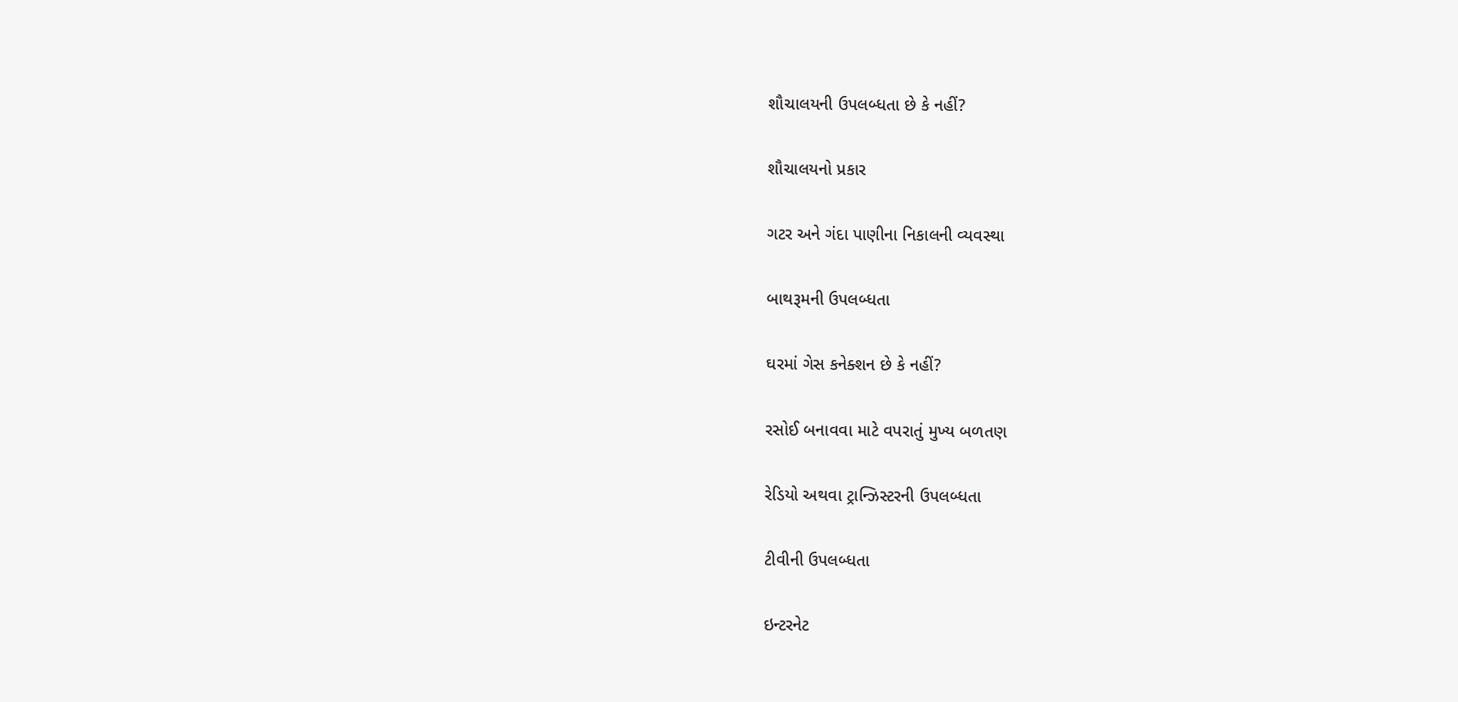શૌચાલયની ઉપલબ્ધતા છે કે નહીં?

શૌચાલયનો પ્રકાર

ગટર અને ગંદા પાણીના નિકાલની વ્યવસ્થા

બાથરૂમની ઉપલબ્ધતા

ઘરમાં ગેસ કનેક્શન છે કે નહીં?

રસોઈ બનાવવા માટે વપરાતું મુખ્ય બળતણ

રેડિયો અથવા ટ્રાન્ઝિસ્ટરની ઉપલબ્ધતા

ટીવીની ઉપલબ્ધતા

ઇન્ટરનેટ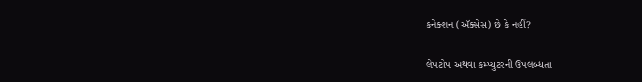કનેક્શન (ઍક્સેસ) છે કે નહીં?

લેપટોપ અથવા કમ્પ્યુટરની ઉપલબ્ધતા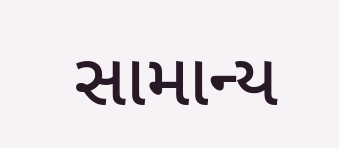સામાન્ય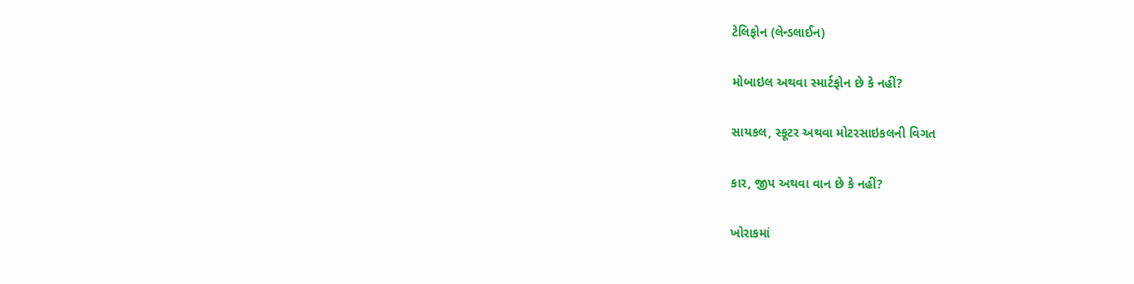ટેલિફોન (લેન્ડલાઈન)

મોબાઇલ અથવા સ્માર્ટફોન છે કે નહીં?

સાયકલ, સ્કૂટર અથવા મોટરસાઇકલની વિગત

કાર, જીપ અથવા વાન છે કે નહીં?

ખોરાકમાં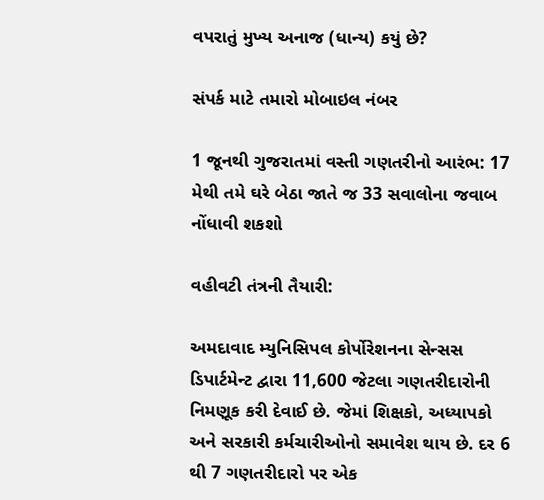વપરાતું મુખ્ય અનાજ (ધાન્ય) કયું છે?

સંપર્ક માટે તમારો મોબાઇલ નંબર

1 જૂનથી ગુજરાતમાં વસ્તી ગણતરીનો આરંભ: 17 મેથી તમે ઘરે બેઠા જાતે જ 33 સવાલોના જવાબ નોંધાવી શકશો

વહીવટી તંત્રની તૈયારી:

અમદાવાદ મ્યુનિસિપલ કોર્પોરેશનના સેન્સસ ડિપાર્ટમેન્ટ દ્વારા 11,600 જેટલા ગણતરીદારોની નિમણૂક કરી દેવાઈ છે. જેમાં શિક્ષકો, અધ્યાપકો અને સરકારી કર્મચારીઓનો સમાવેશ થાય છે. દર 6 થી 7 ગણતરીદારો પર એક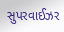સુપરવાઈઝર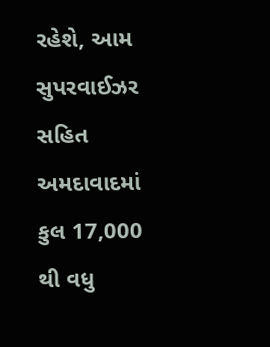રહેશે, આમ સુપરવાઈઝર સહિત અમદાવાદમાં કુલ 17,000 થી વધુ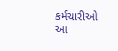કર્મચારીઓ આ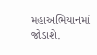મહાઅભિયાનમાં જોડાશે.